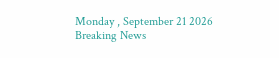Monday , September 21 2026
Breaking News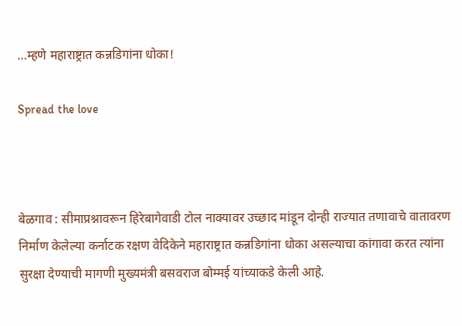…म्हणे महाराष्ट्रात कन्नडिगांना धोका!

Spread the love



बेळगाव : सीमाप्रश्नावरून हिरेबागेवाडी टोल नाक्यावर उच्छाद मांडून दोन्ही राज्यात तणावाचे वातावरण निर्माण केलेल्या कर्नाटक रक्षण वेदिकेने महाराष्ट्रात कन्नडिगांना धोका असल्याचा कांगावा करत त्यांना सुरक्षा देण्याची मागणी मुख्यमंत्री बसवराज बोम्मई यांच्याकडे केली आहे.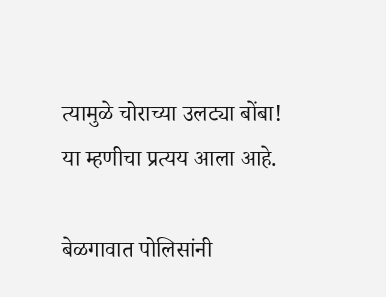त्यामुळे चोराच्या उलट्या बोंबा! या म्हणीचा प्रत्यय आला आहे.

बेळगावात पोलिसांनी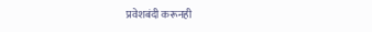प्रवेशबंदी करूनही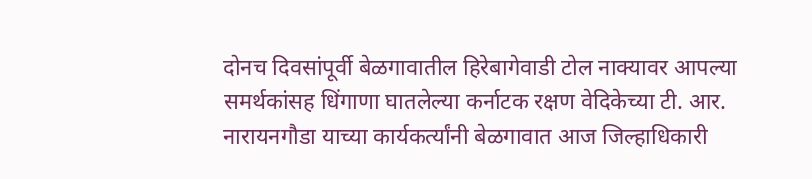दोनच दिवसांपूर्वी बेळगावातील हिरेबागेवाडी टोल नाक्यावर आपल्या समर्थकांसह धिंगाणा घातलेल्या कर्नाटक रक्षण वेदिकेच्या टी. आर. नारायनगौडा याच्या कार्यकर्त्यांनी बेळगावात आज जिल्हाधिकारी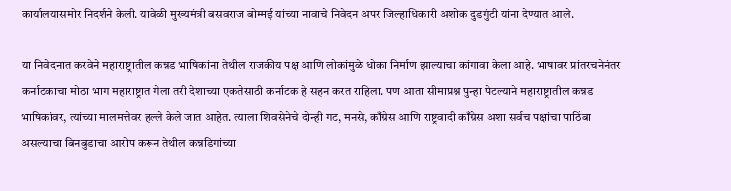कार्यालयासमोर निदर्शने केली. यावेळी मुख्यमंत्री बसवराज बोम्मई यांच्या नावाचे निवेदन अपर जिल्हाधिकारी अशोक दुडगुंटी यांना देण्यात आले.

या निवेदनात करवेने महाराष्ट्रातील कन्नड भाषिकांना तेथील राजकीय पक्ष आणि लोकांमुळे धोका निर्माण झाल्याचा कांगावा केला आहे. भाषावर प्रांतरचनेनंतर कर्नाटकाचा मोठा भाग महाराष्ट्रात गेला तरी देशाच्या एकतेसाठी कर्नाटक हे सहन करत राहिला. पण आता सीमाप्रश्न पुन्हा पेटल्याने महाराष्ट्रातील कन्नड भाषिकांवर, त्यांच्या मालमत्तेवर हल्ले केले जात आहेत. त्याला शिवसेनेचे दोन्ही गट, मनसे, काँग्रेस आणि राष्ट्रवादी काँग्रेस अशा सर्वच पक्षांचा पाठिंबा असल्याचा बिनबुडाचा आरोप करून तेथील कन्नडिगांच्या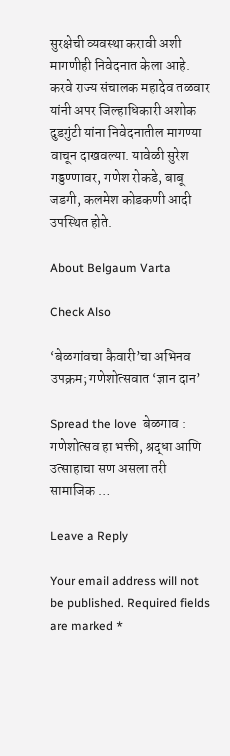सुरक्षेची व्यवस्था करावी अशी मागणीही निवेदनात केला आहे. करवे राज्य संचालक महादेव तळवार यांनी अपर जिल्हाधिकारी अशोक दुडगुंटी यांना निवेदनातील मागण्या वाचून दाखवल्या. यावेळी सुरेश गड्डण्णावर, गणेश रोकडे, बाबू जडगी, कलमेश कोडकणी आदी उपस्थित होते.

About Belgaum Varta

Check Also

‘बेळगांवचा कैवारी’चा अभिनव उपक्रम; गणेशोत्सवात ‘ज्ञान दान’

Spread the love  बेळगाव : गणेशोत्सव हा भक्ती, श्रद्धा आणि उत्साहाचा सण असला तरी सामाजिक …

Leave a Reply

Your email address will not be published. Required fields are marked *